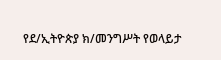የደ/ኢትዮጵያ ክ/መንግሥት የወላይታ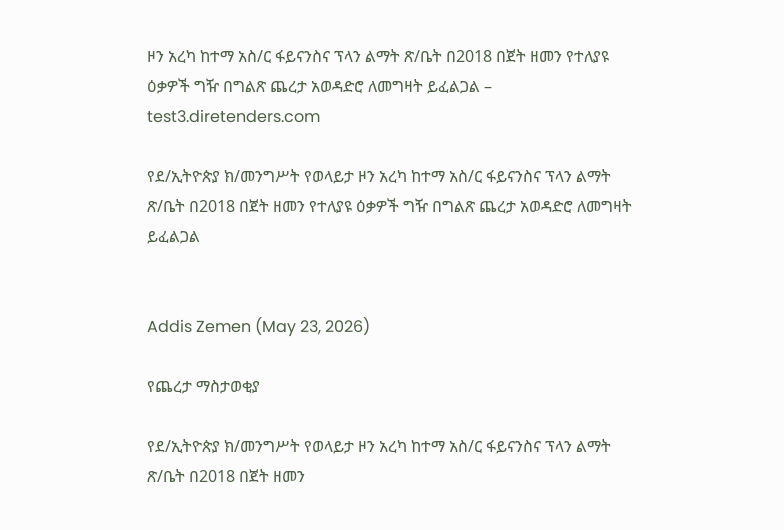ዞን አረካ ከተማ አስ/ር ፋይናንስና ፕላን ልማት ጽ/ቤት በ2018 በጀት ዘመን የተለያዩ ዕቃዎች ግዥ በግልጽ ጨረታ አወዳድሮ ለመግዛት ይፈልጋል – test3.diretenders.com

የደ/ኢትዮጵያ ክ/መንግሥት የወላይታ ዞን አረካ ከተማ አስ/ር ፋይናንስና ፕላን ልማት ጽ/ቤት በ2018 በጀት ዘመን የተለያዩ ዕቃዎች ግዥ በግልጽ ጨረታ አወዳድሮ ለመግዛት ይፈልጋል


Addis Zemen (May 23, 2026)

የጨረታ ማስታወቂያ

የደ/ኢትዮጵያ ክ/መንግሥት የወላይታ ዞን አረካ ከተማ አስ/ር ፋይናንስና ፕላን ልማት ጽ/ቤት በ2018 በጀት ዘመን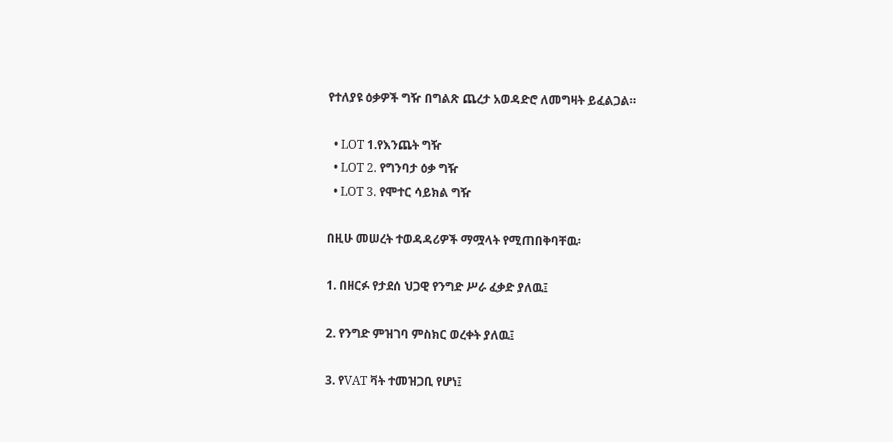የተለያዩ ዕቃዎች ግዥ በግልጽ ጨረታ አወዳድሮ ለመግዛት ይፈልጋል።

  • LOT 1.የእንጨት ግዥ
  • LOT 2. የግንባታ ዕቃ ግዥ
  • LOT 3. የሞተር ሳይክል ግዥ

በዚሁ መሠረት ተወዳዳሪዎች ማሟላት የሚጠበቅባቸዉ፡

1. በዘርፉ የታደሰ ህጋዊ የንግድ ሥራ ፈቃድ ያለዉ፤

2. የንግድ ምዝገባ ምስክር ወረቀት ያለዉ፤

3. የVAT ቫት ተመዝጋቢ የሆነ፤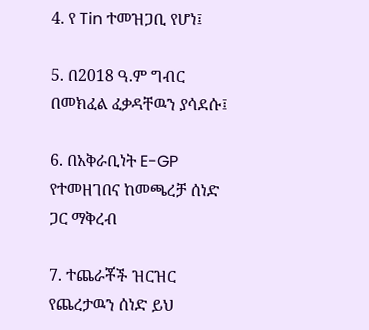4. የ Tin ተመዝጋቢ የሆነ፤

5. በ2018 ዓ.ም ግብር በመክፈል ፈቃዳቸዉን ያሳደሱ፤

6. በአቅራቢነት E-GP የተመዘገበና ከመጫረቻ ሰነድ ጋር ማቅረብ

7. ተጨራቾች ዝርዝር የጨረታዉን ሰነድ ይህ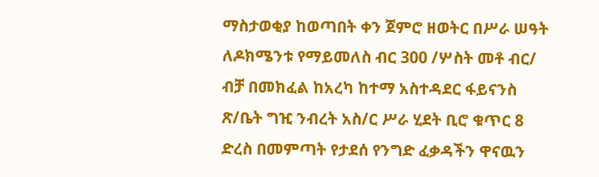ማስታወቂያ ከወጣበት ቀን ጀምሮ ዘወትር በሥራ ሠዓት ለዶክሜንቱ የማይመለስ ብር 300 /ሦስት መቶ ብር/ ብቻ በመክፈል ከአረካ ከተማ አስተዳደር ፋይናንስ ጽ/ቤት ግዢ ንብረት አስ/ር ሥራ ሂደት ቢሮ ቁጥር 8 ድረስ በመምጣት የታደሰ የንግድ ፈቃዳችን ዋናዉን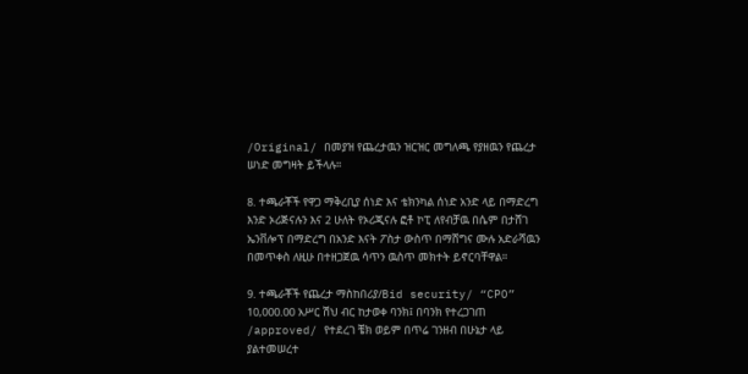/Original/ በመያዝ የጨረታዉን ዝርዝር መግለጫ የያዘዉን የጨረታ ሠነድ መግዛት ይችላሉ።

8. ተጫራቾች የዋጋ ማቅረቢያ ሰነድ እና ቴክንካል ሰነድ አንድ ላይ በማድረግ እንድ ኦሪጅናሉን እና 2 ሁለት የኦሪጂናሉ ፎቶ ኮፒ ለየብቻዉ በሴም በታሸገ ኤንቨሎፕ በማድረግ በአንድ እናት ፖስታ ውስጥ በማሸግና ሙሉ አድራሻዉን በመጥቀስ ለዚሁ በተዘጋጀዉ ሳጥን ዉስጥ መክተት ይኖርባቸዋል።

9. ተጫራቾች የጨረታ ማስከበሪያ/Bid security/ “CPO” 10,000.00 አሥር ሽህ ብር ከታወቀ ባንክ፤ በባንክ የተረጋገጠ /approved/ የተደረገ ቼክ ወይም በጥሬ ገንዘብ በሁኔታ ላይ ያልተመሠረተ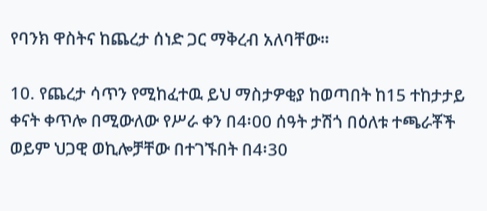የባንክ ዋስትና ከጨረታ ሰነድ ጋር ማቅረብ አለባቸው።

10. የጨረታ ሳጥን የሚከፈተዉ ይህ ማስታዎቂያ ከወጣበት ከ15 ተከታታይ ቀናት ቀጥሎ በሚውለው የሥራ ቀን በ4፡00 ሰዓት ታሽጎ በዕለቱ ተጫራቾች ወይም ህጋዊ ወኪሎቻቸው በተገኙበት በ4፡30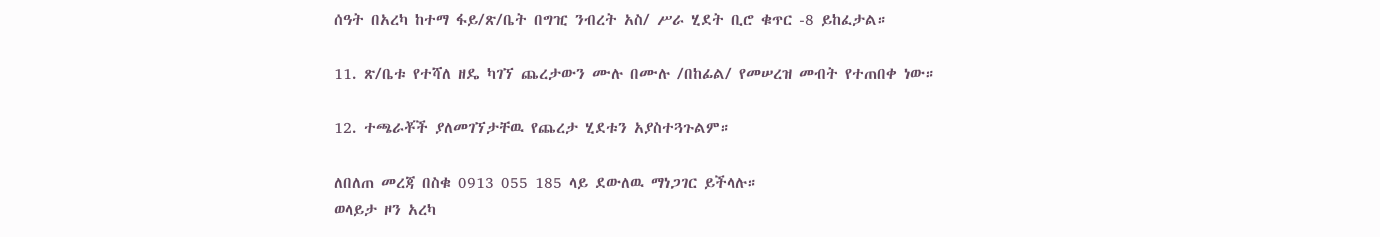ሰዓት በአረካ ከተማ ፋይ/ጽ/ቤት በግዢ ንብረት አስ/ ሥራ ሂደት ቢሮ ቁጥር -8 ይከፈታል።

11. ጽ/ቤቱ የተሻለ ዘዴ ካገኘ ጨረታውን ሙሉ በሙሉ /በከፊል/ የመሠረዝ መብት የተጠበቀ ነው።

12. ተጫራቾች ያለመገኘታቸዉ የጨረታ ሂደቱን አያስተጓጉልም።

ለበለጠ መረጃ በስቁ 0913 055 185 ላይ ደውለዉ ማነጋገር ይችላሉ።
ወላይታ ዞን አረካ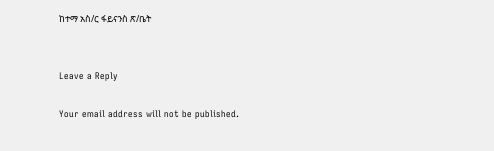ከተማ አስ/ር ፋይናንስ ጽ/ቤት


Leave a Reply

Your email address will not be published.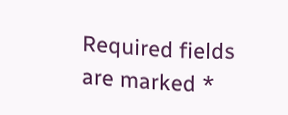Required fields are marked *